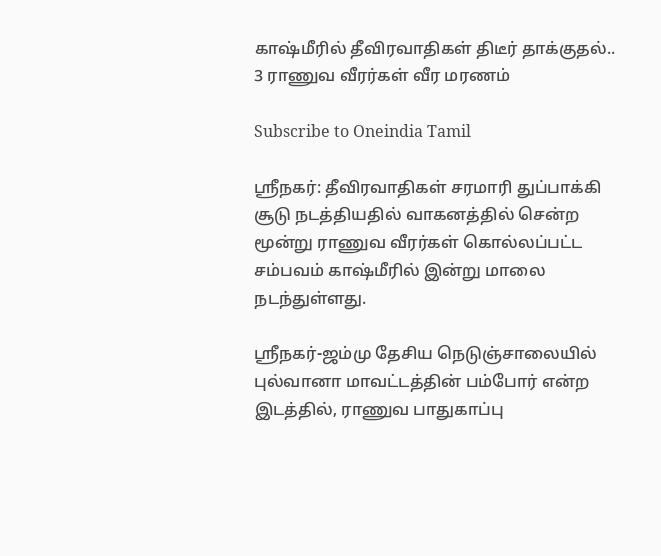காஷ்மீரில் தீவிரவாதிகள் திடீர் தாக்குதல்.. 3 ராணுவ வீரர்கள் வீர மரணம்

Subscribe to Oneindia Tamil

ஸ்ரீநகர்: தீவிரவாதிகள் சரமாரி துப்பாக்கி சூடு நடத்தியதில் வாகனத்தில் சென்ற மூன்று ராணுவ வீரர்கள் கொல்லப்பட்ட சம்பவம் காஷ்மீரில் இன்று மாலை நடந்துள்ளது.

ஸ்ரீநகர்-ஜம்மு தேசிய நெடுஞ்சாலையில் புல்வானா மாவட்டத்தின் பம்போர் என்ற இடத்தில், ராணுவ பாதுகாப்பு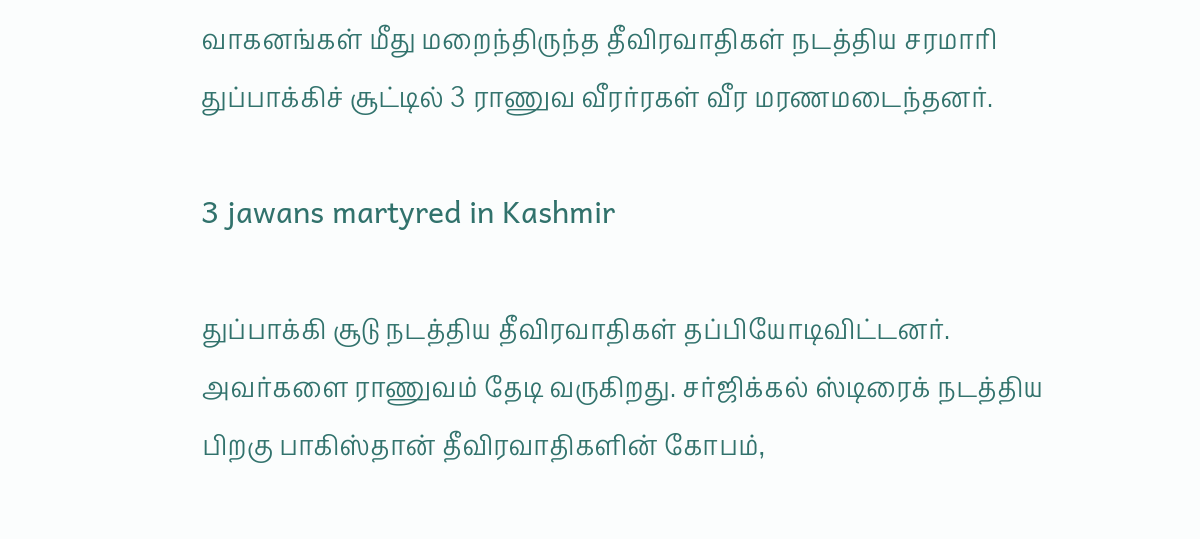வாகனங்கள் மீது மறைந்திருந்த தீவிரவாதிகள் நடத்திய சரமாரி துப்பாக்கிச் சூட்டில் 3 ராணுவ வீரர்ரகள் வீர மரணமடைந்தனர்.

3 jawans martyred in Kashmir

துப்பாக்கி சூடு நடத்திய தீவிரவாதிகள் தப்பியோடிவிட்டனர். அவர்களை ராணுவம் தேடி வருகிறது. சர்ஜிக்கல் ஸ்டிரைக் நடத்திய பிறகு பாகிஸ்தான் தீவிரவாதிகளின் கோபம்,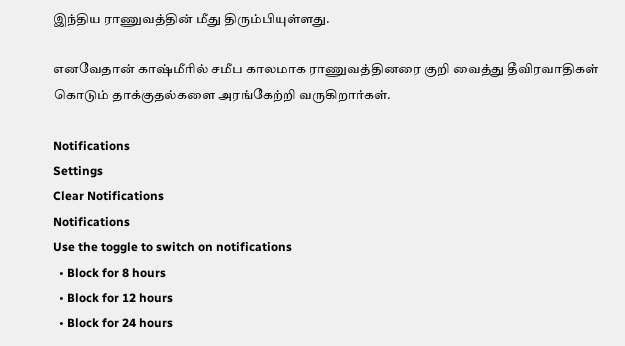இந்திய ராணுவத்தின் மீது திரும்பியுள்ளது.

எனவேதான் காஷ்மீரில் சமீப காலமாக ராணுவத்தினரை குறி வைத்து தீவிரவாதிகள் கொடும் தாக்குதல்களை அரங்கேற்றி வருகிறார்கள்.

Notifications
Settings
Clear Notifications
Notifications
Use the toggle to switch on notifications
  • Block for 8 hours
  • Block for 12 hours
  • Block for 24 hours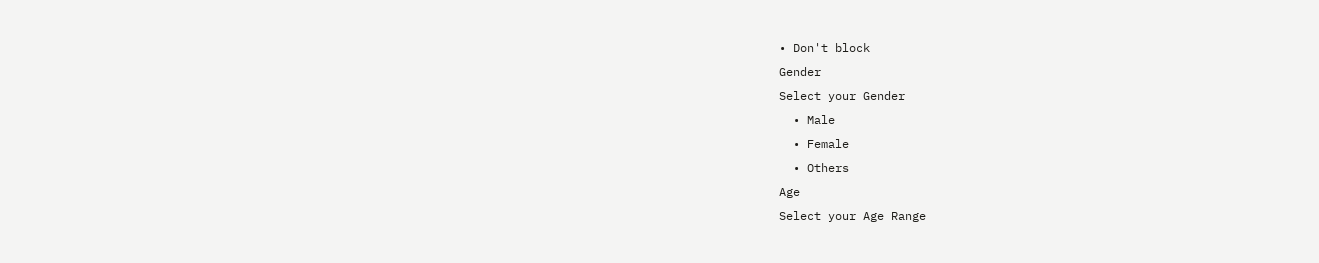• Don't block
Gender
Select your Gender
  • Male
  • Female
  • Others
Age
Select your Age Range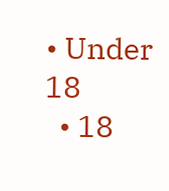• Under 18
  • 18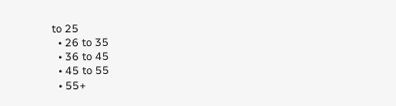to 25
  • 26 to 35
  • 36 to 45
  • 45 to 55
  • 55+